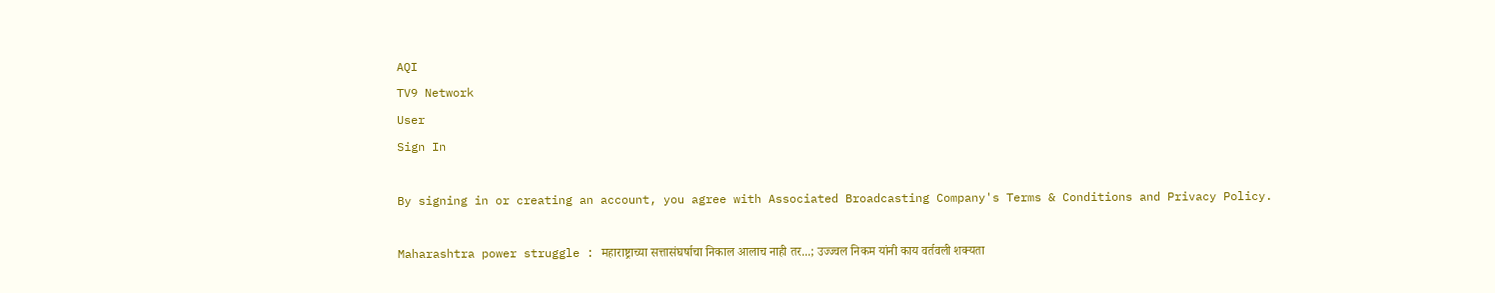AQI
TV9 Network
User
Sign In

By signing in or creating an account, you agree with Associated Broadcasting Company's Terms & Conditions and Privacy Policy.

Maharashtra power struggle : महाराष्ट्राच्या सत्तासंघर्षाचा निकाल आलाच नाही तर...; उज्ज्वल निकम यांनी काय वर्तवली शक्यता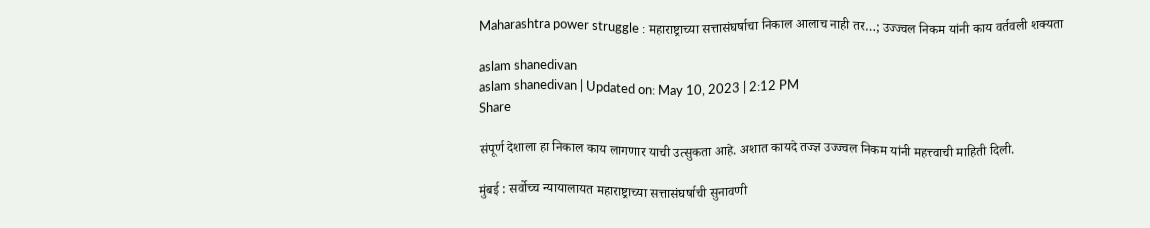Maharashtra power struggle : महाराष्ट्राच्या सत्तासंघर्षाचा निकाल आलाच नाही तर…; उज्ज्वल निकम यांनी काय वर्तवली शक्यता

aslam shanedivan
aslam shanedivan | Updated on: May 10, 2023 | 2:12 PM
Share

संपूर्ण देशाला हा निकाल काय लागणार याची उत्सुकता आहे. अशात कायदे तज्ज्ञ उज्ज्वल निकम यांनी महत्त्वाची माहिती दिली.

मुंबई : सर्वोच्च न्यायालायत महाराष्ट्राच्या सत्तासंघर्षाची सुनावणी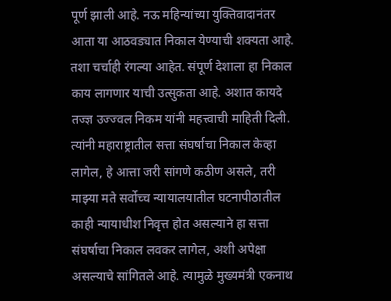पूर्ण झाली आहे. नऊ महिन्यांच्या युक्तिवादानंतर आता या आठवड्यात निकाल येण्याची शक्यता आहे. तशा चर्चाही रंगल्या आहेत. संपूर्ण देशाला हा निकाल काय लागणार याची उत्सुकता आहे. अशात कायदे तज्ज्ञ उज्ज्वल निकम यांनी महत्त्वाची माहिती दिली. त्यांनी महाराष्ट्रातील सत्ता संघर्षाचा निकाल केव्हा लागेल, हे आत्ता जरी सांगणे कठीण असले, तरी माझ्या मते सर्वोच्च न्यायालयातील घटनापीठातील काही न्यायाधीश निवृत्त होत असल्याने हा सत्ता संघर्षाचा निकाल लवकर लागेल, अशी अपेक्षा असल्याचे सांगितले आहे. त्यामुळे मुख्यमंत्री एकनाथ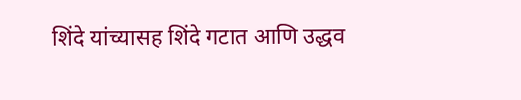शिंदे यांच्यासह शिंदे गटात आणि उद्धव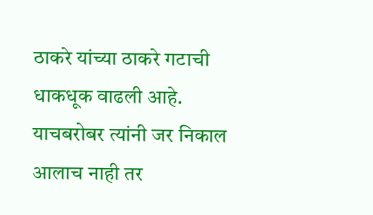ठाकरे यांच्या ठाकरे गटाची धाकधूक वाढली आहे. याचबरोबर त्यांनी जर निकाल आलाच नाही तर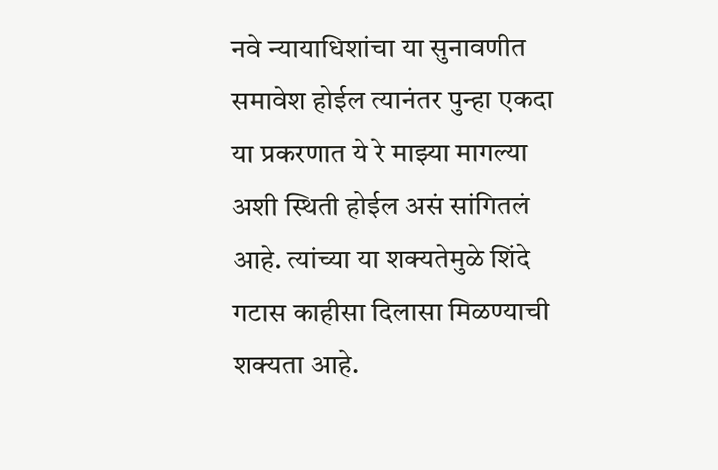नवे न्यायाधिशांचा या सुनावणीत समावेश होईल त्यानंतर पुन्हा एकदा या प्रकरणात ये रे माझ्या मागल्या अशी स्थिती होईल असं सांगितलं आहे. त्यांच्या या शक्यतेमुळे शिंदे गटास काहीसा दिलासा मिळण्याची शक्यता आहे.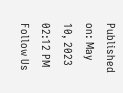Published on: May 10, 2023 02:12 PM
Follow Us